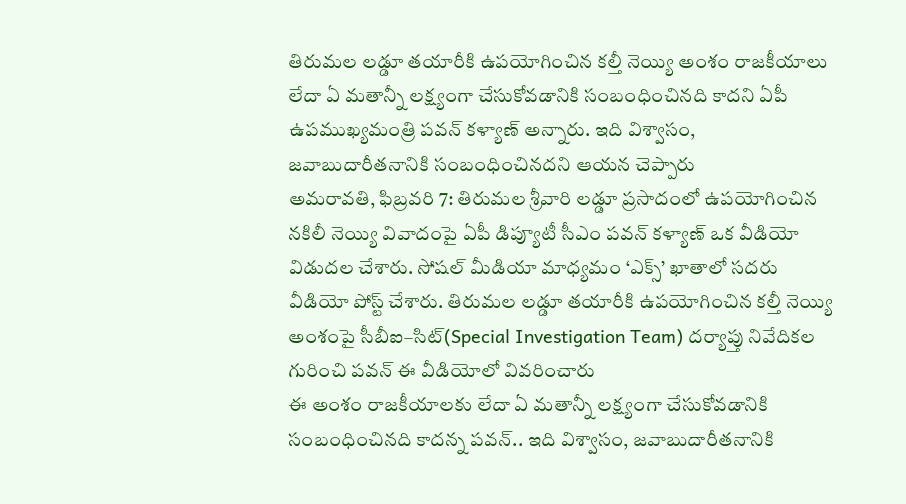తిరుమల లడ్డూ తయారీకి ఉపయోగించిన కల్తీ నెయ్యి అంశం రాజకీయాలు లేదా ఏ మతాన్నీ లక్ష్యంగా చేసుకోవడానికి సంబంధించినది కాదని ఏపీ ఉపముఖ్యమంత్రి పవన్ కళ్యాణ్ అన్నారు. ఇది విశ్వాసం, జవాబుదారీతనానికి సంబంధించినదని ఆయన చెప్పారు
అమరావతి, ఫిబ్రవరి 7: తిరుమల శ్రీవారి లడ్డూ ప్రసాదంలో ఉపయోగించిన నకిలీ నెయ్యి వివాదంపై ఏపీ డిప్యూటీ సీఎం పవన్ కళ్యాణ్ ఒక వీడియో విడుదల చేశారు. సోషల్ మీడియా మాధ్యమం ‘ఎక్స్’ ఖాతాలో సదరు వీడియో పోస్ట్ చేశారు. తిరుమల లడ్డూ తయారీకి ఉపయోగించిన కల్తీ నెయ్యి అంశంపై సీబీఐ–సిట్(Special Investigation Team) దర్యాప్తు నివేదికల గురించి పవన్ ఈ వీడియోలో వివరించారు
ఈ అంశం రాజకీయాలకు లేదా ఏ మతాన్నీ లక్ష్యంగా చేసుకోవడానికి సంబంధించినది కాదన్న పవన్.. ఇది విశ్వాసం, జవాబుదారీతనానికి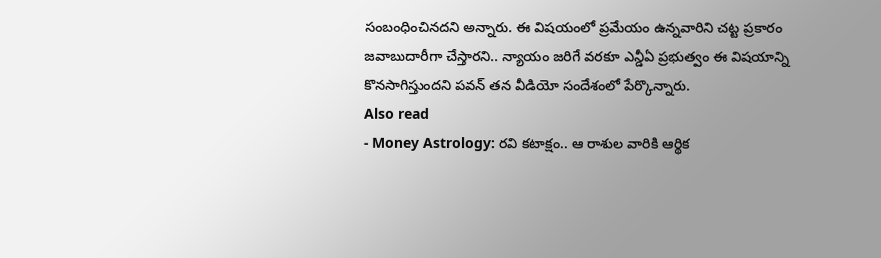సంబంధించినదని అన్నారు. ఈ విషయంలో ప్రమేయం ఉన్నవారిని చట్ట ప్రకారం జవాబుదారీగా చేస్తారని.. న్యాయం జరిగే వరకూ ఎన్డీఏ ప్రభుత్వం ఈ విషయాన్ని కొనసాగిస్తుందని పవన్ తన వీడియో సందేశంలో పేర్కొన్నారు.
Also read
- Money Astrology: రవి కటాక్షం.. ఆ రాశుల వారికి ఆర్థిక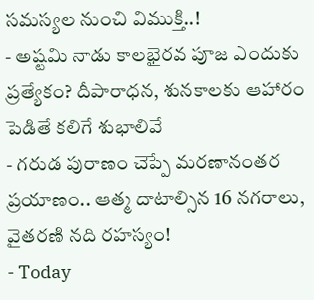సమస్యల నుంచి విముక్తి..!
- అష్టమి నాడు కాలభైరవ పూజ ఎందుకు ప్రత్యేకం? దీపారాధన, శునకాలకు ఆహారం పెడితే కలిగే శుభాలివే
- గరుడ పురాణం చెప్పే మరణానంతర ప్రయాణం.. ఆత్మ దాటాల్సిన 16 నగరాలు, వైతరణి నది రహస్యం!
- Today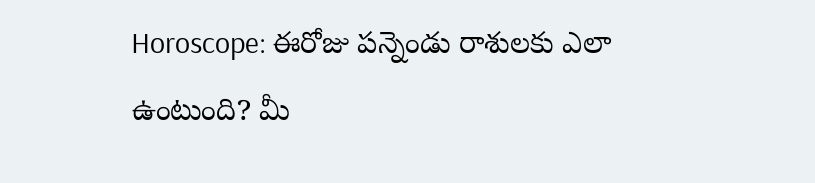Horoscope: ఈరోజు పన్నెండు రాశులకు ఎలా ఉంటుంది? మీ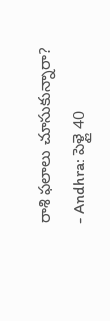రాశి ఫలాలు చూసుకున్నారా?
- Andhra: పెళ్లై 40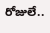రోజులే..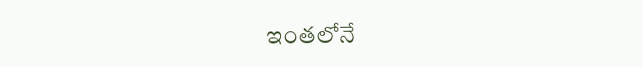ఇంతలోనే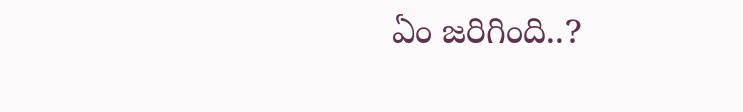ఏం జరిగింది..?